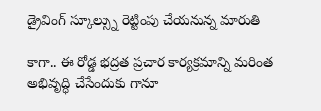డ్రైవింగ్ స్కూల్స్ను రెట్టింపు చేయనున్న మారుతి

కాగా.. ఈ రోడ్డ భద్రత ప్రచార కార్యక్రమాన్ని మరింత అభివృద్ధి చేసేందుకు గానూ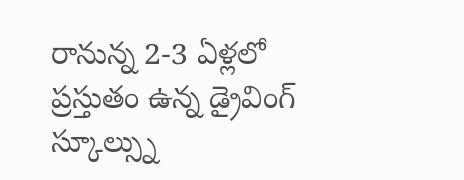రానున్న 2-3 ఏళ్లలో ప్రస్తుతం ఉన్న డ్రైవింగ్ స్కూల్స్ను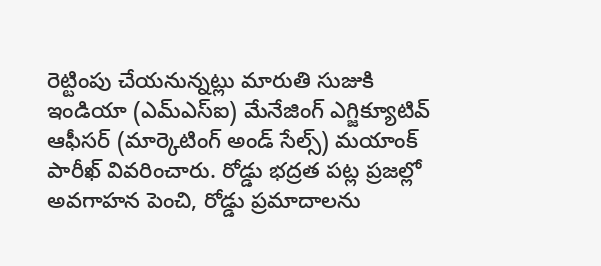రెట్టింపు చేయనున్నట్లు మారుతి సుజుకి ఇండియా (ఎమ్ఎస్ఐ) మేనేజింగ్ ఎగ్జిక్యూటివ్ ఆఫీసర్ (మార్కెటింగ్ అండ్ సేల్స్) మయాంక్ పారీఖ్ వివరించారు. రోడ్డు భద్రత పట్ల ప్రజల్లో అవగాహన పెంచి, రోడ్డు ప్రమాదాలను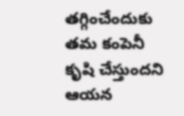తగ్గించేందుకు తమ కంపెనీ కృషి చేస్తుందని ఆయన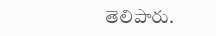తెలిపారు.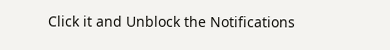Click it and Unblock the Notifications